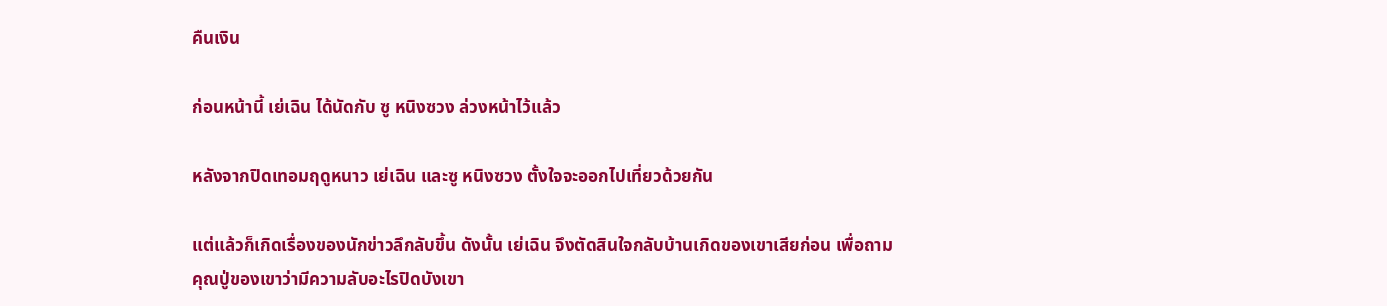คืนเงิน

ก่อนหน้านี้ เย่เฉิน ได้นัดกับ ซู หนิงซวง ล่วงหน้าไว้แล้ว

หลังจากปิดเทอมฤดูหนาว เย่เฉิน และซู หนิงซวง ตั้งใจจะออกไปเที่ยวด้วยกัน

แต่แล้วก็เกิดเรื่องของนักข่าวลึกลับขึ้น ดังนั้น เย่เฉิน จึงตัดสินใจกลับบ้านเกิดของเขาเสียก่อน เพื่อถามคุณปู่ของเขาว่ามีความลับอะไรปิดบังเขา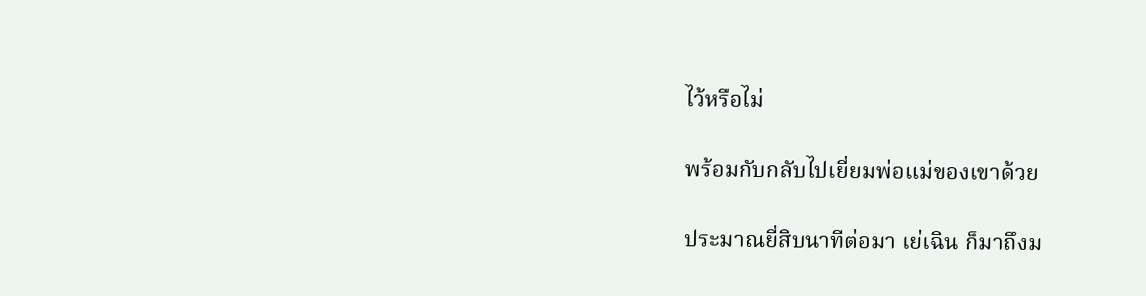ไว้หรือไม่

พร้อมกับกลับไปเยี่ยมพ่อแม่ของเขาด้วย

ประมาณยี่สิบนาทีต่อมา เย่เฉิน ก็มาถึงม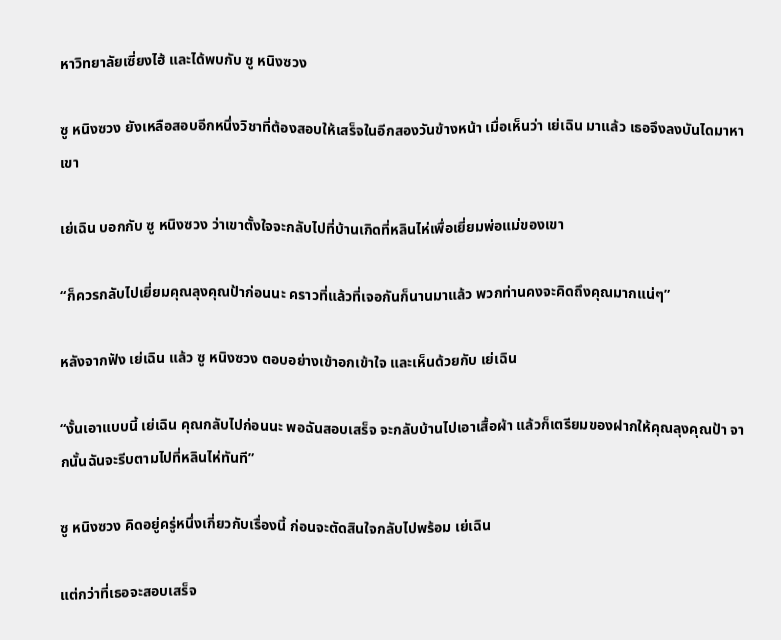หาวิทยาลัยเซี่ยงไฮ้ และได้พบกับ ซู หนิงซวง

ซู หนิงซวง ยังเหลือสอบอีกหนึ่งวิชาที่ต้องสอบให้เสร็จในอีกสองวันข้างหน้า เมื่อเห็นว่า เย่เฉิน มาแล้ว เธอจึงลงบันไดมาหาเขา

เย่เฉิน บอกกับ ซู หนิงซวง ว่าเขาตั้งใจจะกลับไปที่บ้านเกิดที่หลินไห่เพื่อเยี่ยมพ่อแม่ของเขา

“ก็ควรกลับไปเยี่ยมคุณลุงคุณป้าก่อนนะ คราวที่แล้วที่เจอกันก็นานมาแล้ว พวกท่านคงจะคิดถึงคุณมากแน่ๆ”

หลังจากฟัง เย่เฉิน แล้ว ซู หนิงซวง ตอบอย่างเข้าอกเข้าใจ และเห็นด้วยกับ เย่เฉิน

“งั้นเอาแบบนี้ เย่เฉิน คุณกลับไปก่อนนะ พอฉันสอบเสร็จ จะกลับบ้านไปเอาเสื้อผ้า แล้วก็เตรียมของฝากให้คุณลุงคุณป้า จากนั้นฉันจะรีบตามไปที่หลินไห่ทันที”

ซู หนิงซวง คิดอยู่ครู่หนึ่งเกี่ยวกับเรื่องนี้ ก่อนจะตัดสินใจกลับไปพร้อม เย่เฉิน

แต่กว่าที่เธอจะสอบเสร็จ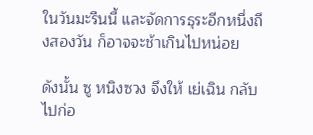ในวันมะรืนนี้ และจัดการธุระอีกหนึ่งถึงสองวัน ก็อาจจะช้าเกินไปหน่อย

ดังนั้น ซู หนิงซวง จึงให้ เย่เฉิน กลับไปก่อ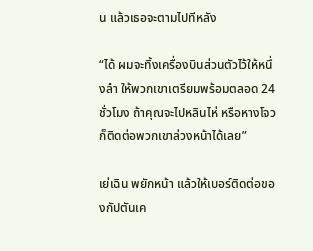น แล้วเธอจะตามไปทีหลัง

“ได้ ผมจะทิ้งเครื่องบินส่วนตัวไว้ให้หนึ่งลำ ให้พวกเขาเตรียมพร้อมตลอด 24 ชั่วโมง ถ้าคุณจะไปหลินไห่ หรือหางโจว ก็ติดต่อพวกเขาล่วงหน้าได้เลย”

เย่เฉิน พยักหน้า แล้วให้เบอร์ติดต่อของกัปตันเค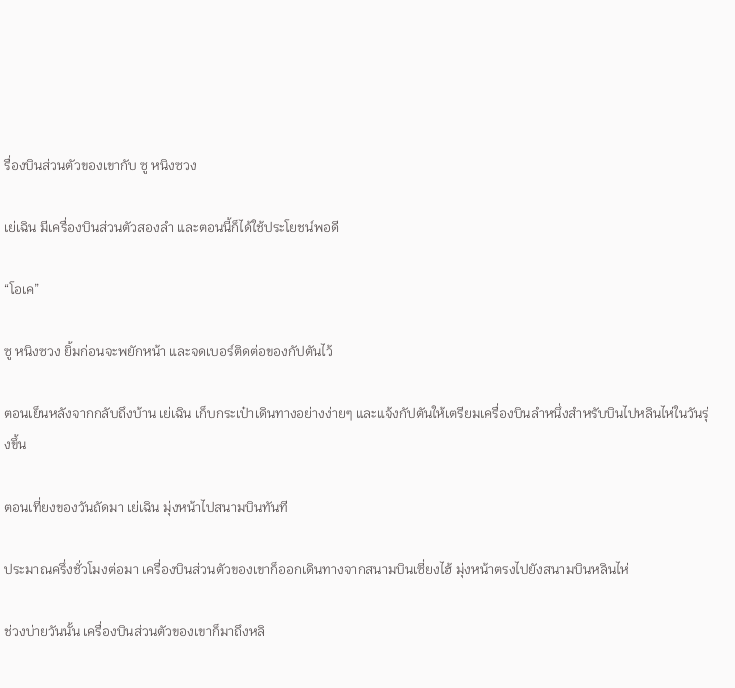รื่องบินส่วนตัวของเขากับ ซู หนิงซวง

เย่เฉิน มีเครื่องบินส่วนตัวสองลำ และตอนนี้ก็ได้ใช้ประโยชน์พอดี

“โอเค”

ซู หนิงซวง ยิ้มก่อนจะพยักหน้า และจดเบอร์ติดต่อของกัปตันไว้

ตอนเย็นหลังจากกลับถึงบ้าน เย่เฉิน เก็บกระเป๋าเดินทางอย่างง่ายๆ และแจ้งกัปตันให้เตรียมเครื่องบินลำหนึ่งสำหรับบินไปหลินไห่ในวันรุ่งขึ้น

ตอนเที่ยงของวันถัดมา เย่เฉิน มุ่งหน้าไปสนามบินทันที

ประมาณครึ่งชั่วโมงต่อมา เครื่องบินส่วนตัวของเขาก็ออกเดินทางจากสนามบินเซี่ยงไฮ้ มุ่งหน้าตรงไปยังสนามบินหลินไห่

ช่วงบ่ายวันนั้น เครื่องบินส่วนตัวของเขาก็มาถึงหลิ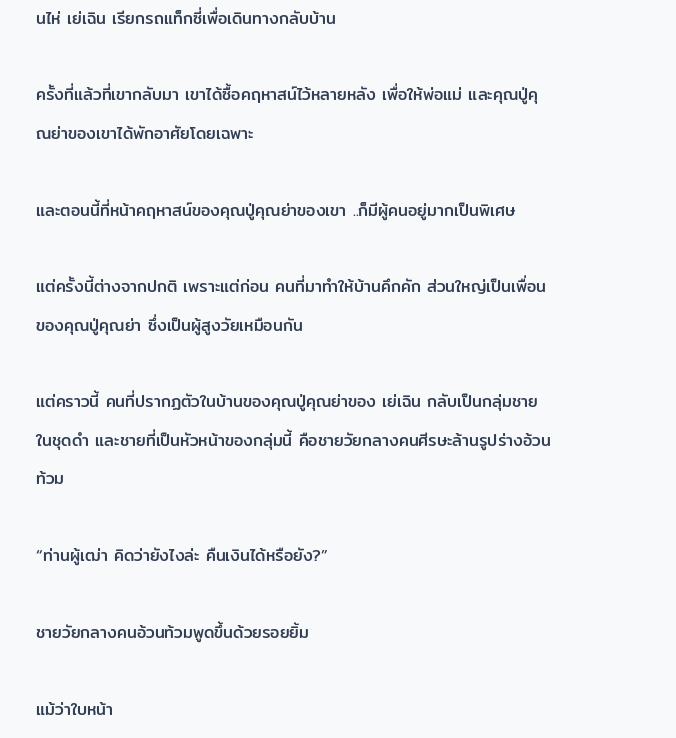นไห่ เย่เฉิน เรียกรถแท็กซี่เพื่อเดินทางกลับบ้าน

ครั้งที่แล้วที่เขากลับมา เขาได้ซื้อคฤหาสน์ไว้หลายหลัง เพื่อให้พ่อแม่ และคุณปู่คุณย่าของเขาได้พักอาศัยโดยเฉพาะ

และตอนนี้ที่หน้าคฤหาสน์ของคุณปู่คุณย่าของเขา ..ก็มีผู้คนอยู่มากเป็นพิเศษ

แต่ครั้งนี้ต่างจากปกติ เพราะแต่ก่อน คนที่มาทำให้บ้านคึกคัก ส่วนใหญ่เป็นเพื่อนของคุณปู่คุณย่า ซึ่งเป็นผู้สูงวัยเหมือนกัน

แต่คราวนี้ คนที่ปรากฏตัวในบ้านของคุณปู่คุณย่าของ เย่เฉิน กลับเป็นกลุ่มชายในชุดดำ และชายที่เป็นหัวหน้าของกลุ่มนี้ คือชายวัยกลางคนศีรษะล้านรูปร่างอ้วนท้วม

“ท่านผู้เฒ่า คิดว่ายังไงล่ะ คืนเงินได้หรือยัง?”

ชายวัยกลางคนอ้วนท้วมพูดขึ้นด้วยรอยยิ้ม

แม้ว่าใบหน้า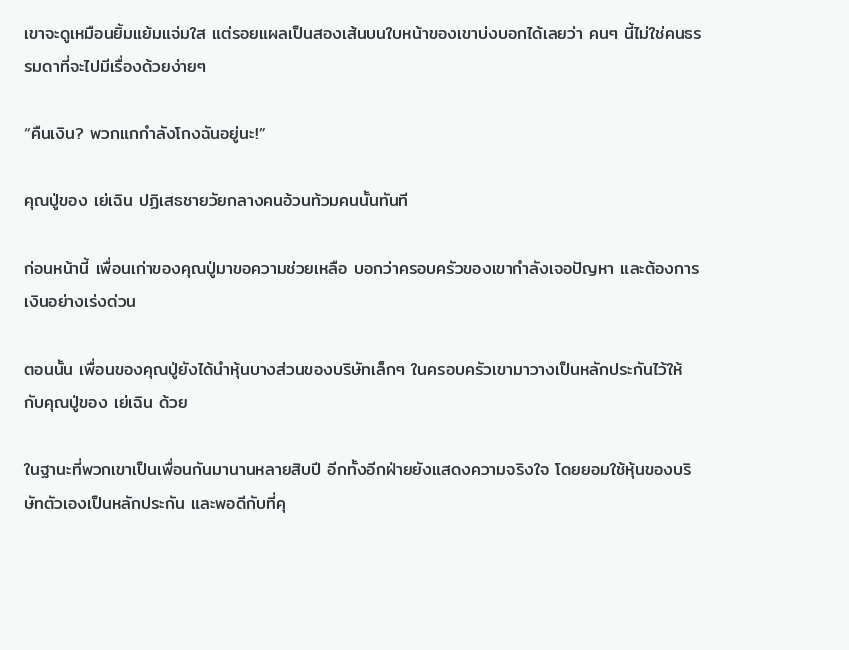เขาจะดูเหมือนยิ้มแย้มแจ่มใส แต่รอยแผลเป็นสองเส้นบนใบหน้าของเขาบ่งบอกได้เลยว่า คนๆ นี้ไม่ใช่คนธรรมดาที่จะไปมีเรื่องด้วยง่ายๆ

“คืนเงิน? พวกแกกำลังโกงฉันอยู่นะ!”

คุณปู่ของ เย่เฉิน ปฏิเสธชายวัยกลางคนอ้วนท้วมคนนั้นทันที

ก่อนหน้านี้ เพื่อนเก่าของคุณปู่มาขอความช่วยเหลือ บอกว่าครอบครัวของเขากำลังเจอปัญหา และต้องการเงินอย่างเร่งด่วน

ตอนนั้น เพื่อนของคุณปู่ยังได้นำหุ้นบางส่วนของบริษัทเล็กๆ ในครอบครัวเขามาวางเป็นหลักประกันไว้ให้กับคุณปู่ของ เย่เฉิน ด้วย

ในฐานะที่พวกเขาเป็นเพื่อนกันมานานหลายสิบปี อีกทั้งอีกฝ่ายยังแสดงความจริงใจ โดยยอมใช้หุ้นของบริษัทตัวเองเป็นหลักประกัน และพอดีกับที่คุ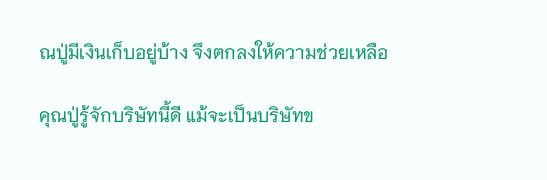ณปู่มีเงินเก็บอยู่บ้าง จึงตกลงให้ความช่วยเหลือ

คุณปู่รู้จักบริษัทนี้ดี แม้จะเป็นบริษัทข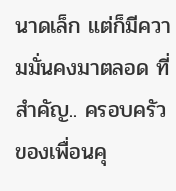นาดเล็ก แต่ก็มีความมั่นคงมาตลอด ที่สำคัญ.. ครอบครัวของเพื่อนคุ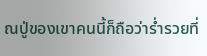ณปู่ของเขาคนนี้ก็ถือว่าร่ำรวยที่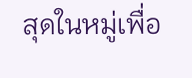สุดในหมู่เพื่อ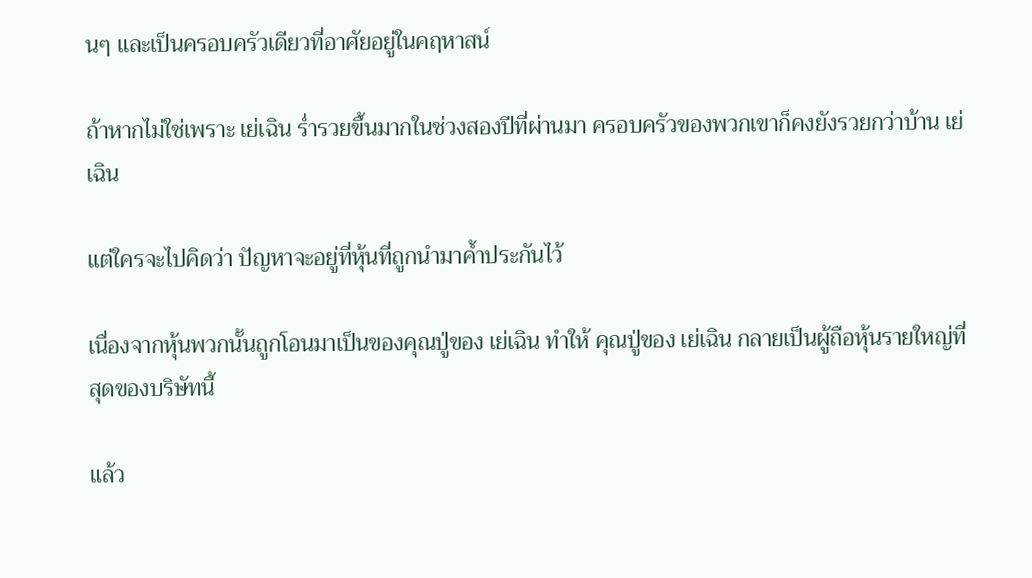นๆ และเป็นครอบครัวเดียวที่อาศัยอยู่ในคฤหาสน์

ถ้าหากไม่ใช่เพราะ เย่เฉิน ร่ำรวยขึ้นมากในช่วงสองปีที่ผ่านมา ครอบครัวของพวกเขาก็คงยังรวยกว่าบ้าน เย่เฉิน

แต่ใครจะไปคิดว่า ปัญหาจะอยู่ที่หุ้นที่ถูกนำมาค้ำประกันไว้

เนื่องจากหุ้นพวกนั้นถูกโอนมาเป็นของคุณปู่ของ เย่เฉิน ทำให้ คุณปู่ของ เย่เฉิน กลายเป็นผู้ถือหุ้นรายใหญ่ที่สุดของบริษัทนี้

แล้ว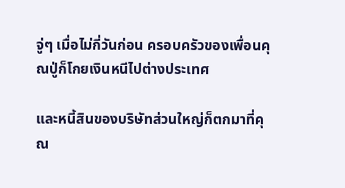จู่ๆ เมื่อไม่กี่วันก่อน ครอบครัวของเพื่อนคุณปู่ก็โกยเงินหนีไปต่างประเทศ

และหนี้สินของบริษัทส่วนใหญ่ก็ตกมาที่คุณ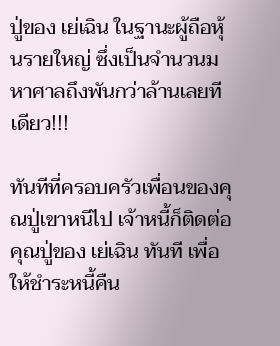ปู่ของ เย่เฉิน ในฐานะผู้ถือหุ้นรายใหญ่ ซึ่งเป็นจำนวนมหาศาลถึงพันกว่าล้านเลยทีเดียว!!!

ทันทีที่ครอบครัวเพื่อนของคุณปู่เขาหนีไป เจ้าหนี้ก็ติดต่อคุณปู่ของ เย่เฉิน ทันที เพื่อให้ชำระหนี้คืน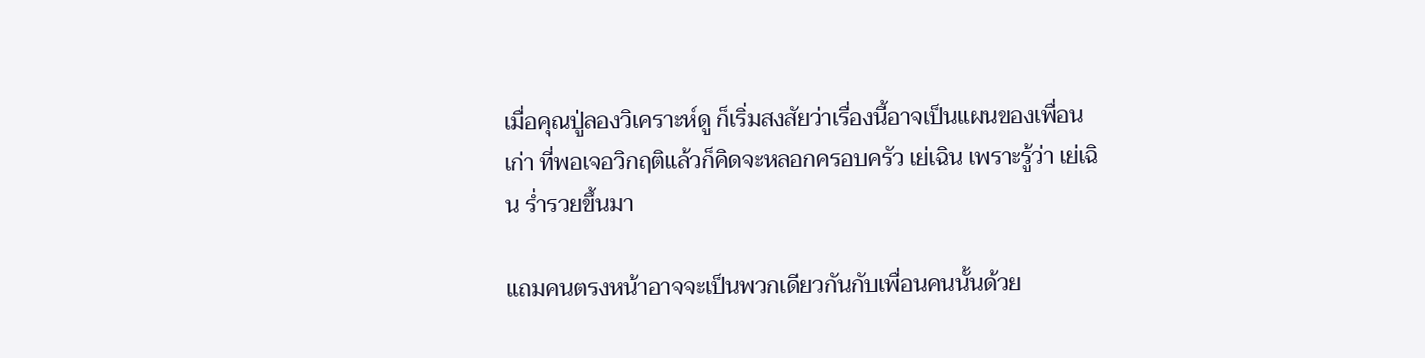เมื่อคุณปู่ลองวิเคราะห์ดู ก็เริ่มสงสัยว่าเรื่องนี้อาจเป็นแผนของเพื่อนเก่า ที่พอเจอวิกฤติแล้วก็คิดจะหลอกครอบครัว เย่เฉิน เพราะรู้ว่า เย่เฉิน ร่ำรวยขึ้นมา

แถมคนตรงหน้าอาจจะเป็นพวกเดียวกันกับเพื่อนคนนั้นด้วย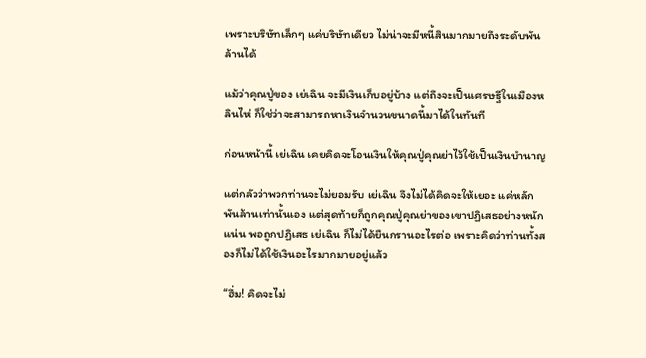เพราะบริษัทเล็กๆ แค่บริษัทเดียว ไม่น่าจะมีหนี้สินมากมายถึงระดับพันล้านได้

แม้ว่าคุณปู่ของ เย่เฉิน จะมีเงินเก็บอยู่บ้าง แต่ถึงจะเป็นเศรษฐีในเมืองหลินไห่ ก็ใช่ว่าจะสามารถหาเงินจำนวนขนาดนี้มาได้ในทันที

ก่อนหน้านี้ เย่เฉิน เคยคิดจะโอนเงินให้คุณปู่คุณย่าไว้ใช้เป็นเงินบำนาญ

แต่กลัวว่าพวกท่านจะไม่ยอมรับ เย่เฉิน จึงไม่ได้คิดจะให้เยอะ แค่หลักพันล้านเท่านั้นเอง แต่สุดท้ายก็ถูกคุณปู่คุณย่าของเขาปฏิเสธอย่างหนักแน่น พอถูกปฏิเสธ เย่เฉิน ก็ไม่ได้ยืนกรานอะไรต่อ เพราะคิดว่าท่านทั้งสองก็ไม่ได้ใช้เงินอะไรมากมายอยู่แล้ว

“ฮึ่ม! คิดจะไม่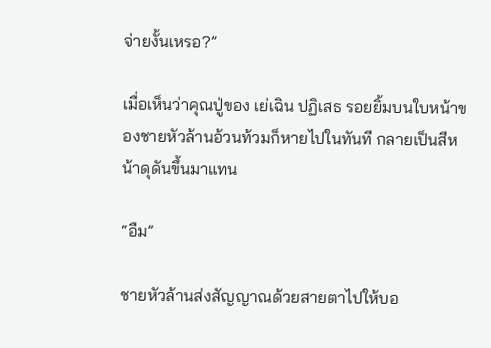จ่ายงั้นเหรอ?”

เมื่อเห็นว่าคุณปู่ของ เย่เฉิน ปฏิเสธ รอยยิ้มบนใบหน้าของชายหัวล้านอ้วนท้วมก็หายไปในทันที กลายเป็นสีหน้าดุดันขึ้นมาแทน

“อืม”

ชายหัวล้านส่งสัญญาณด้วยสายตาไปให้บอ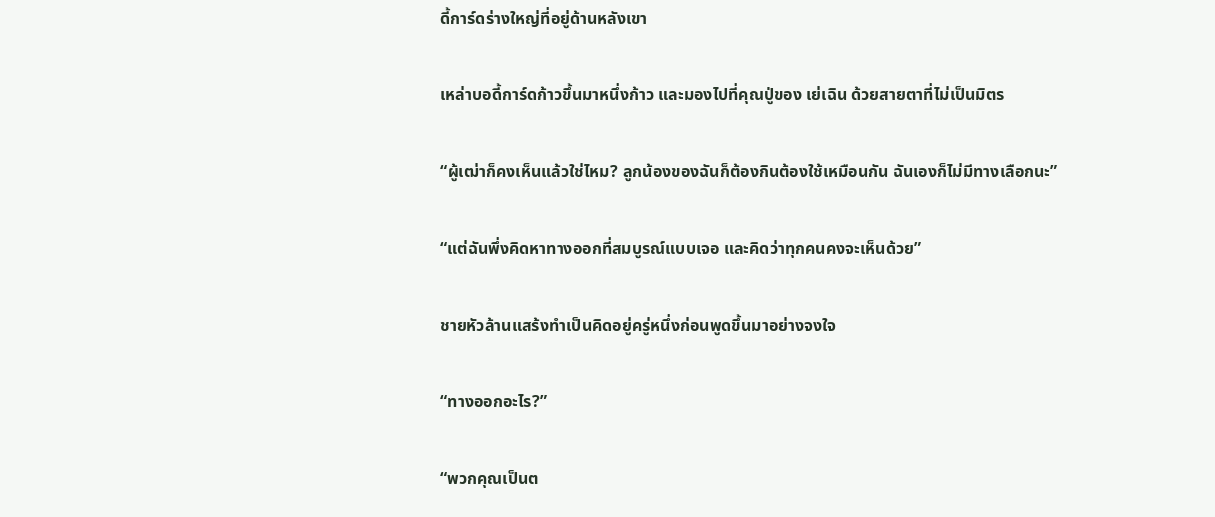ดี้การ์ดร่างใหญ่ที่อยู่ด้านหลังเขา

เหล่าบอดี้การ์ดก้าวขึ้นมาหนึ่งก้าว และมองไปที่คุณปู่ของ เย่เฉิน ด้วยสายตาที่ไม่เป็นมิตร

“ผู้เฒ่าก็คงเห็นแล้วใช่ไหม? ลูกน้องของฉันก็ต้องกินต้องใช้เหมือนกัน ฉันเองก็ไม่มีทางเลือกนะ”

“แต่ฉันพึ่งคิดหาทางออกที่สมบูรณ์แบบเจอ และคิดว่าทุกคนคงจะเห็นด้วย”

ชายหัวล้านแสร้งทำเป็นคิดอยู่ครู่หนึ่งก่อนพูดขึ้นมาอย่างจงใจ

“ทางออกอะไร?”

“พวกคุณเป็นต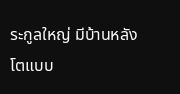ระกูลใหญ่ มีบ้านหลังโตแบบ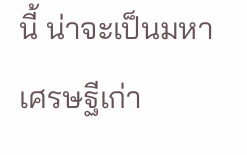นี้ น่าจะเป็นมหาเศรษฐีเก่า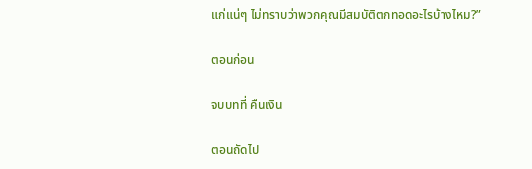แก่แน่ๆ ไม่ทราบว่าพวกคุณมีสมบัติตกทอดอะไรบ้างไหม?”

ตอนก่อน

จบบทที่ คืนเงิน

ตอนถัดไป